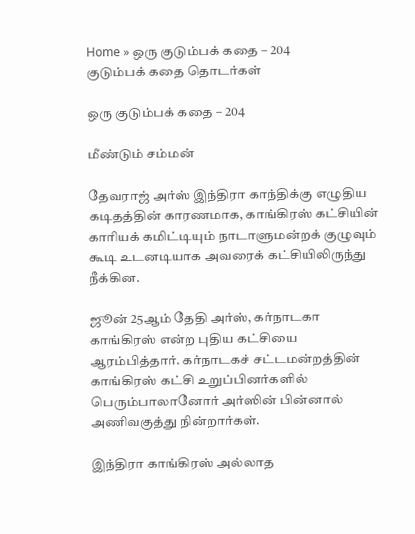Home » ஒரு குடும்பக் கதை – 204
குடும்பக் கதை தொடர்கள்

ஒரு குடும்பக் கதை – 204

மீண்டும் சம்மன்

தேவராஜ் அர்ஸ் இந்திரா காந்திக்கு எழுதிய கடிதத்தின் காரணமாக, காங்கிரஸ் கட்சியின் காரியக் கமிட்டியும் நாடாளுமன்றக் குழுவும் கூடி உடனடியாக அவரைக் கட்சியிலிருந்து நீக்கின.

ஜூன் 25ஆம் தேதி அர்ஸ், கர்நாடகா காங்கிரஸ் என்ற புதிய கட்சியை ஆரம்பித்தார். கர்நாடகச் சட்டமன்றத்தின் காங்கிரஸ் கட்சி உறுப்பினர்களில் பெரும்பாலானோர் அர்ஸின் பின்னால் அணிவகுத்து நின்றார்கள்.

இந்திரா காங்கிரஸ் அல்லாத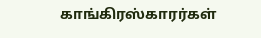காங்கிரஸ்காரர்கள்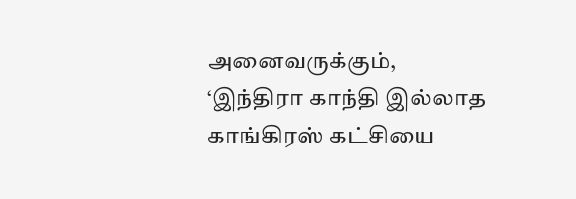அனைவருக்கும், ‘இந்திரா காந்தி இல்லாத காங்கிரஸ் கட்சியை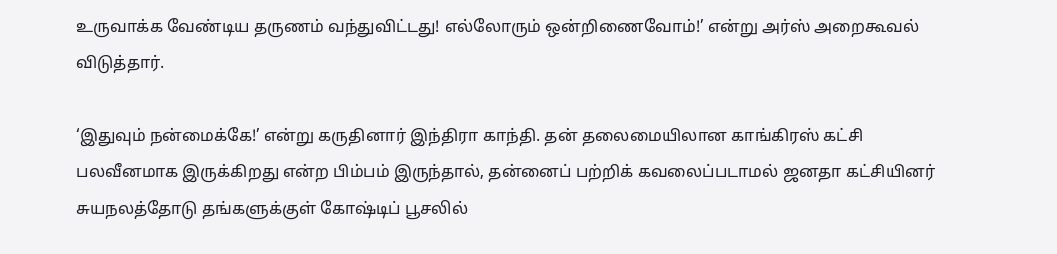உருவாக்க வேண்டிய தருணம் வந்துவிட்டது! எல்லோரும் ஒன்றிணைவோம்!’ என்று அர்ஸ் அறைகூவல் விடுத்தார்.

‘இதுவும் நன்மைக்கே!’ என்று கருதினார் இந்திரா காந்தி. தன் தலைமையிலான காங்கிரஸ் கட்சி பலவீனமாக இருக்கிறது என்ற பிம்பம் இருந்தால், தன்னைப் பற்றிக் கவலைப்படாமல் ஜனதா கட்சியினர் சுயநலத்தோடு தங்களுக்குள் கோஷ்டிப் பூசலில்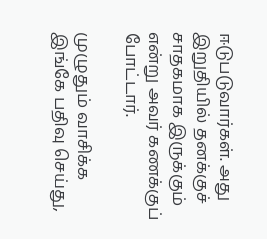ஈடுபடுவார்கள். அது இறுதியில் தனக்குச் சாதகமாக இருக்கும் என்று அவர் கணக்குப் போட்டார்.

முழுதும் வாசிக்க இங்கே பதிவு செய்து,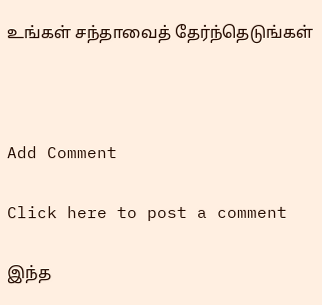உங்கள் சந்தாவைத் தேர்ந்தெடுங்கள்



Add Comment

Click here to post a comment

இந்த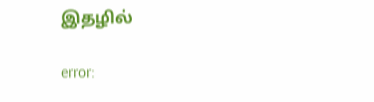இதழில்

error: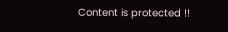Content is protected !!